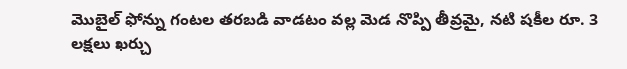మొబైల్ ఫోన్ను గంటల తరబడి వాడటం వల్ల మెడ నొప్పి తీవ్రమై, నటి షకీల రూ. 3 లక్షలు ఖర్చు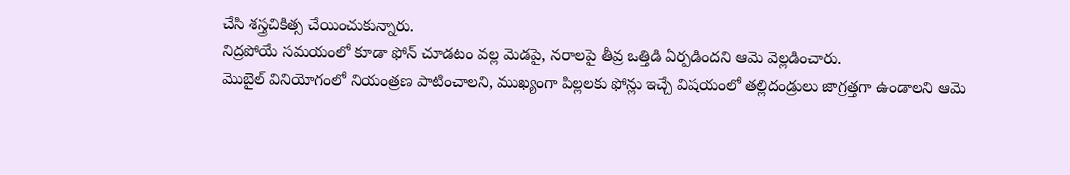చేసి శస్త్రచికిత్స చేయించుకున్నారు.
నిద్రపోయే సమయంలో కూడా ఫోన్ చూడటం వల్ల మెడపై, నరాలపై తీవ్ర ఒత్తిడి ఏర్పడిందని ఆమె వెల్లడించారు.
మొబైల్ వినియోగంలో నియంత్రణ పాటించాలని, ముఖ్యంగా పిల్లలకు ఫోన్లు ఇచ్చే విషయంలో తల్లిదండ్రులు జాగ్రత్తగా ఉండాలని ఆమె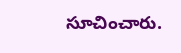సూచించారు.